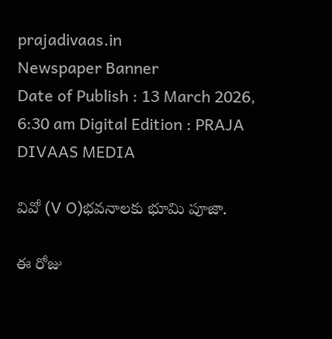prajadivaas.in
Newspaper Banner
Date of Publish : 13 March 2026, 6:30 am Digital Edition : PRAJA DIVAAS MEDIA

వివో (V O)భవనాలకు భూమి పూజా.

ఈ రోజు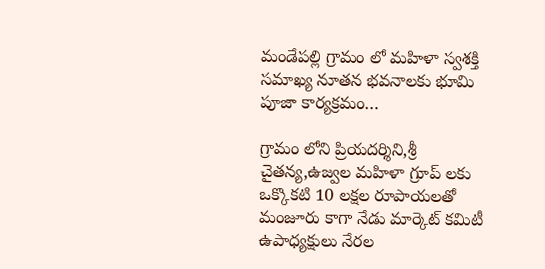మండేపల్లి గ్రామం లో మహిళా స్వశక్తి సమాఖ్య నూతన భవనాలకు భూమి పూజా కార్యక్రమం…

గ్రామం లోని ప్రియదర్శిని,శ్రీ చైతన్య,ఉజ్వల మహిళా గ్రూప్ లకు ఒక్కొకటి 10 లక్షల రూపాయలతో మంజూరు కాగా నేడు మార్కెట్ కమిటీ ఉపాధ్యక్షులు నేరల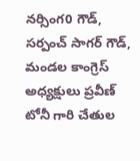నర్సింగ0 గౌడ్, సర్పంచ్ సాగర్ గౌడ్, మండల కాంగ్రెస్ అధ్యక్షులు ప్రవీణ్ టోనీ గారి చేతుల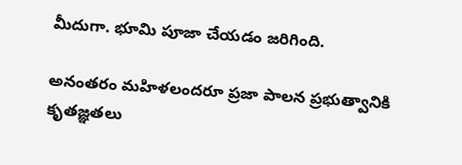మీదుగా. భూమి పూజా చేయడం జరిగింది.

అనంతరం మహిళలందరూ ప్రజా పాలన ప్రభుత్వానికి కృతజ్ఞతలు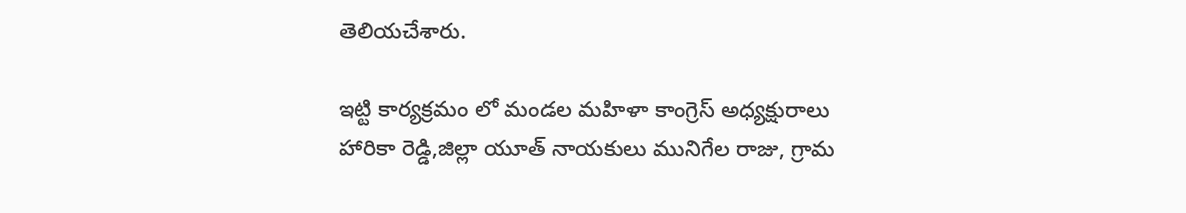తెలియచేశారు.

ఇట్టి కార్యక్రమం లో మండల మహిళా కాంగ్రెస్ అధ్యక్షురాలు హారికా రెడ్డి,జిల్లా యూత్ నాయకులు మునిగేల రాజు, గ్రామ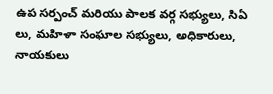ఉప సర్పంచ్ మరియు పాలక వర్గ సభ్యులు, సిఏ లు, మహిళా సంఘాల సభ్యులు, అధికారులు, నాయకులు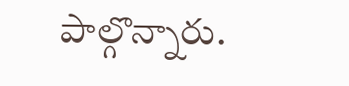పాల్గొన్నారు.